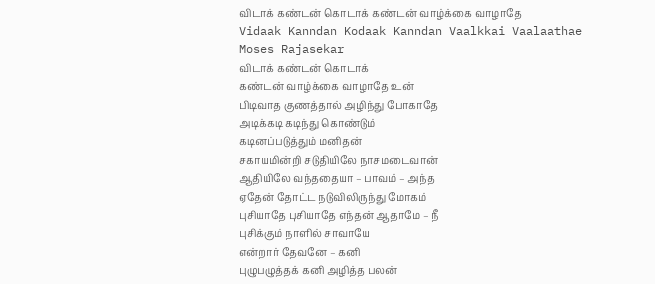விடாக் கண்டன் கொடாக் கண்டன் வாழ்க்கை வாழாதே
Vidaak Kanndan Kodaak Kanndan Vaalkkai Vaalaathae
Moses Rajasekar
விடாக் கண்டன் கொடாக்
கண்டன் வாழ்க்கை வாழாதே உன்
பிடிவாத குணத்தால் அழிந்து போகாதே
அடிக்கடி கடிந்து கொண்டும்
கடினப்படுத்தும் மனிதன்
சகாயமின்றி சடுதியிலே நாசமடைவான்
ஆதியிலே வந்ததையா – பாவம் – அந்த
ஏதேன் தோட்ட நடுவிலிருந்து மோகம்
புசியாதே புசியாதே எந்தன் ஆதாமே – நீ
புசிக்கும் நாளில் சாவாயே
என்றார் தேவனே – கனி
புழுபழுத்தக் கனி அழித்த பலன்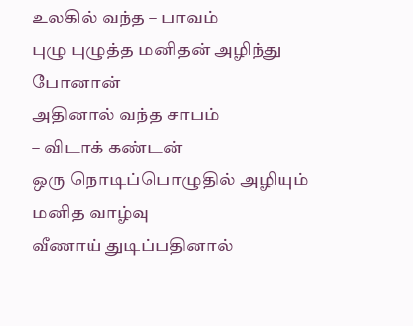உலகில் வந்த – பாவம்
புழு புழுத்த மனிதன் அழிந்து போனான்
அதினால் வந்த சாபம்
– விடாக் கண்டன்
ஒரு நொடிப்பொழுதில் அழியும் மனித வாழ்வு
வீணாய் துடிப்பதினால்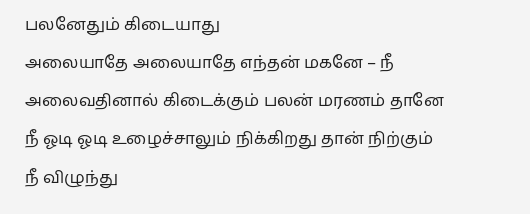பலனேதும் கிடையாது
அலையாதே அலையாதே எந்தன் மகனே – நீ
அலைவதினால் கிடைக்கும் பலன் மரணம் தானே
நீ ஓடி ஓடி உழைச்சாலும் நிக்கிறது தான் நிற்கும்
நீ விழுந்து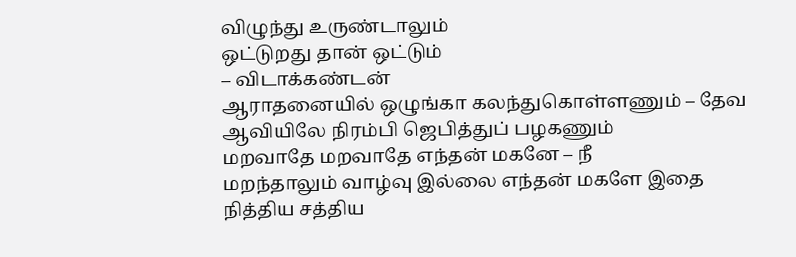விழுந்து உருண்டாலும்
ஒட்டுறது தான் ஒட்டும்
– விடாக்கண்டன்
ஆராதனையில் ஒழுங்கா கலந்துகொள்ளணும் – தேவ
ஆவியிலே நிரம்பி ஜெபித்துப் பழகணும்
மறவாதே மறவாதே எந்தன் மகனே – நீ
மறந்தாலும் வாழ்வு இல்லை எந்தன் மகளே இதை
நித்திய சத்திய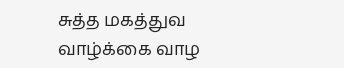சுத்த மகத்துவ வாழ்க்கை வாழ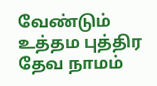வேண்டும்
உத்தம புத்திர தேவ நாமம்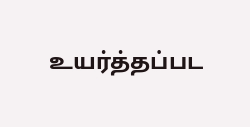உயர்த்தப்பட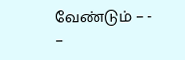வேண்டும் – -
–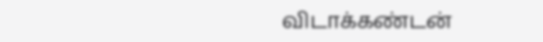விடாக்கண்டன்